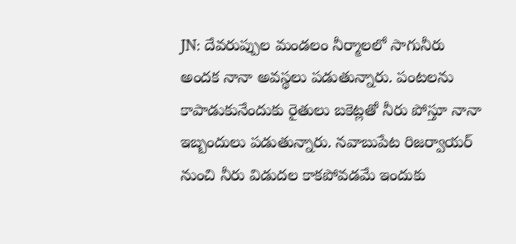JN: దేవరుప్పుల మండలం నీర్మాలలో సాగునీరు అందక నానా అవస్థలు పడుతున్నారు. పంటలను కాపాడుకునేందుకు రైతులు బకెట్లతో నీరు పోస్తూ నానా ఇబ్బందులు పడుతున్నారు. నవాబుపేట రిజర్వాయర్ నుంచి నీరు విడుదల కాకపోవడమే ఇందుకు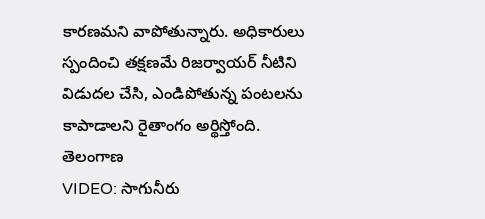కారణమని వాపోతున్నారు. అధికారులు స్పందించి తక్షణమే రిజర్వాయర్ నీటిని విడుదల చేసి, ఎండిపోతున్న పంటలను కాపాడాలని రైతాంగం అర్థిస్తోంది.
తెలంగాణ
VIDEO: సాగునీరు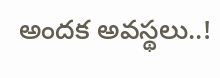అందక అవస్థలు..!